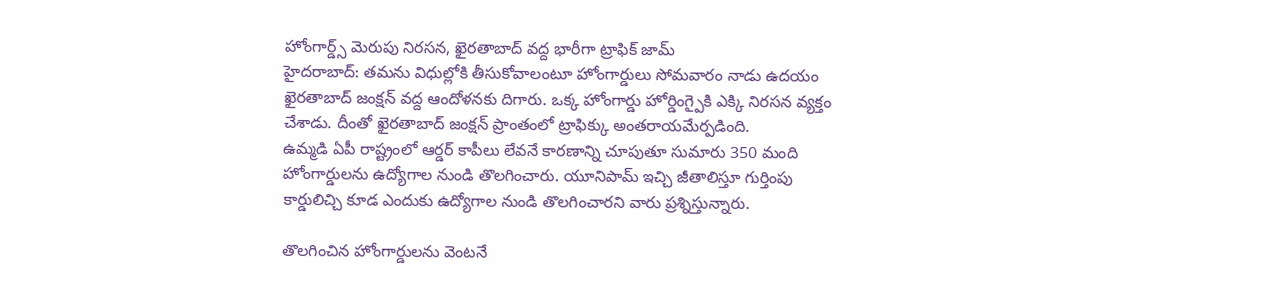హోంగార్డ్స్ మెరుపు నిరసన, ఖైరతాబాద్ వద్ద భారీగా ట్రాఫిక్ జామ్
హైదరాబాద్: తమను విధుల్లోకి తీసుకోవాలంటూ హోంగార్డులు సోమవారం నాడు ఉదయం ఖైరతాబాద్ జంక్షన్ వద్ద ఆందోళనకు దిగారు. ఒక్క హోంగార్డు హోర్డింగ్పైకి ఎక్కి నిరసన వ్యక్తం చేశాడు. దీంతో ఖైరతాబాద్ జంక్షన్ ప్రాంతంలో ట్రాఫిక్కు అంతరాయమేర్పడింది.
ఉమ్మడి ఏపీ రాష్ట్రంలో ఆర్డర్ కాపీలు లేవనే కారణాన్ని చూపుతూ సుమారు 350 మంది హోంగార్డులను ఉద్యోగాల నుండి తొలగించారు. యూనిపామ్ ఇచ్చి జీతాలిస్తూ గుర్తింపు కార్డులిచ్చి కూడ ఎందుకు ఉద్యోగాల నుండి తొలగించారని వారు ప్రశ్నిస్తున్నారు.

తొలగించిన హోంగార్డులను వెంటనే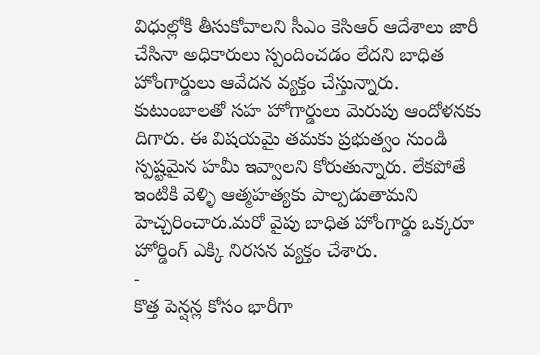విధుల్లోకి తీసుకోవాలని సీఎం కెసిఆర్ ఆదేశాలు జారీ చేసినా అధికారులు స్పందించడం లేదని బాధిత హోంగార్డులు ఆవేదన వ్యక్తం చేస్తున్నారు.
కుటుంబాలతో సహ హోగార్డులు మెరుపు ఆందోళనకు దిగారు. ఈ విషయమై తమకు ప్రభుత్వం నుండి స్పష్టమైన హమీ ఇవ్వాలని కోరుతున్నారు. లేకపోతే ఇంటికి వెళ్ళి ఆత్మహత్యకు పాల్పడుతామని హెచ్చరించారు.మరో వైపు బాధిత హోంగార్డు ఒక్కరూ హోర్డింగ్ ఎక్కి నిరసన వ్యక్తం చేశారు.
-
కొత్త పెన్షన్ల కోసం భారీగా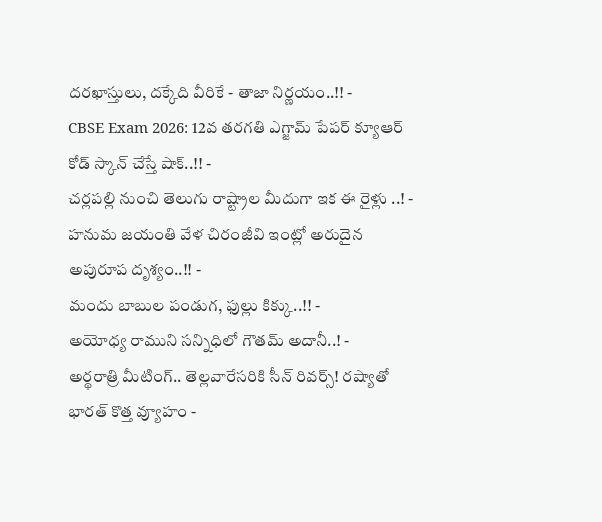దరఖాస్తులు, దక్కేది వీరికే - తాజా నిర్ణయం..!! -
CBSE Exam 2026: 12వ తరగతి ఎగ్జామ్ పేపర్ క్యూఆర్ కోడ్ స్కాన్ చేస్తే షాక్..!! -
చర్లపల్లి నుంచి తెలుగు రాష్ట్రాల మీదుగా ఇక ఈ రైళ్లు ..! -
హనుమ జయంతి వేళ చిరంజీవి ఇంట్లో అరుదైన అపురూప దృశ్యం..!! -
మందు బాబుల పండుగ, ఫుల్లు కిక్కు..!! -
అయోధ్య రాముని సన్నిధిలో గౌతమ్ అదానీ..! -
అర్థరాత్రి మీటింగ్.. తెల్లవారేసరికి సీన్ రివర్స్! రష్యాతో భారత్ కొత్త వ్యూహం -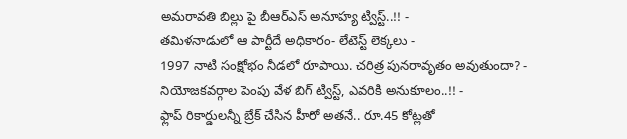అమరావతి బిల్లు పై బీఆర్ఎస్ అనూహ్య ట్విస్ట్..!! -
తమిళనాడులో ఆ పార్టీదే అధికారం- లేటెస్ట్ లెక్కలు -
1997 నాటి సంక్షోభం నీడలో రూపాయి. చరిత్ర పునరావృతం అవుతుందా? -
నియోజకవర్గాల పెంపు వేళ బిగ్ ట్విస్ట్, ఎవరికి అనుకూలం..!! -
ఫ్లాప్ రికార్డులన్నీ బ్రేక్ చేసిన హీరో అతనే.. రూ.45 కోట్లతో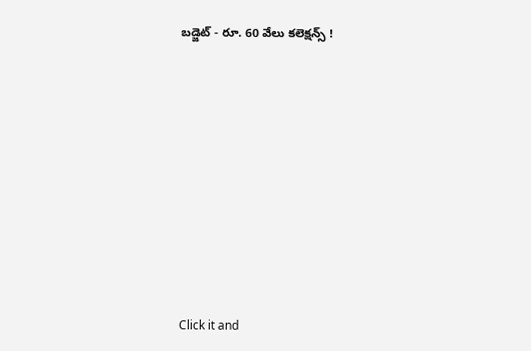బడ్జెట్ - రూ. 60 వేలు కలెక్షన్స్ !












Click it and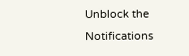Unblock the Notifications